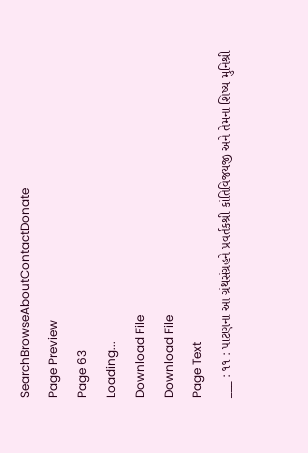SearchBrowseAboutContactDonate
Page Preview
Page 63
Loading...
Download File
Download File
Page Text
___ : ૧૧ : પાટણના આ ગ્રંથસંગ્રહને પ્રવર્તકશ્રી કાંતિવિજયજી અને તેમના શિષ્ય મુનિશ્રી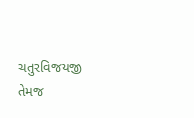ચતુરવિજયજી તેમજ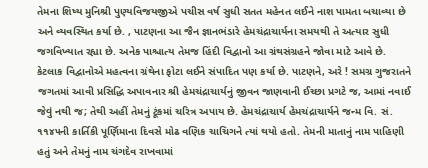તેમના શિષ્ય મુનિશ્રી પુણ્યવિજયજીએ પચીસ વર્ષ સુધી સતત મહેનત લઈને નાશ પામતા બચાવ્યા છે અને વ્યવસ્થિત કર્યા છે. , પાટણના આ જૈન જ્ઞાનભંડારે હેમચંદ્રાચાર્યના સમયથી તે અત્યાર સુધી જગવિખ્યાત રહ્યા છે. અનેક પાશ્ચાત્ય તેમજ હિંદી વિદ્વાનો આ ગ્રંથસંગ્રહને જોવા માટે આવે છે. કેટલાક વિદ્વાનોએ મહત્વના ગ્રંથેના ફોટા લઈને સંપાદિત પણ કર્યા છે. પાટણને, અરે ! સમગ્ર ગુજરાતને જગતમાં આવી પ્રસિદ્ધિ અપાવનાર શ્રી હેમચંદ્રાચાર્યનું જીવન જાણવાની ઈચ્છા પ્રગટે જ, આમાં નવાઈ જેવું નથી જ; તેથી અહીં તેમનું ટૂંકમાં ચરિત્ર અપાય છે. હેમચંદ્રાચાર્ય હેમચંદ્રાચાર્યને જન્મ વિ. સં. ૧૧૪૫ની કાર્તિકી પૂર્ણિમાના દિવસે મોઢ વણિક ચાચિગને ત્યાં થયો હતો. તેમની માતાનું નામ પાહિણી હતું અને તેમનું નામ ચંગદેવ રાખવામાં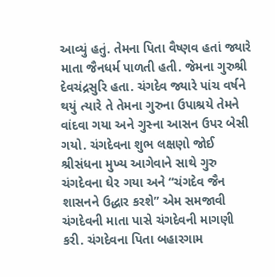આવ્યું હતું. તેમના પિતા વૈષ્ણવ હતાં જ્યારે માતા જૈનધર્મ પાળતી હતી. જેમના ગુરુશ્રી દેવચંદ્રસુરિ હતા. ચંગદેવ જ્યારે પાંચ વર્ષને થયું ત્યારે તે તેમના ગુરુના ઉપાશ્રયે તેમને વાંદવા ગયા અને ગુસ્ના આસન ઉપર બેસી ગયો. ચંગદેવના શુભ લક્ષણો જોઈ શ્રીસંધના મુખ્ય આગેવાને સાથે ગુરુ ચંગદેવના ઘેર ગયા અને “ચંગદેવ જૈન શાસનને ઉદ્ધાર કરશે” એમ સમજાવી ચંગદેવની માતા પાસે ચંગદેવની માગણી કરી. ચંગદેવના પિતા બહારગામ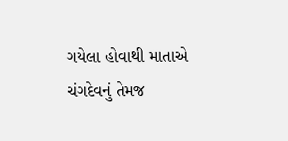ગયેલા હોવાથી માતાએ ચંગદેવનું તેમજ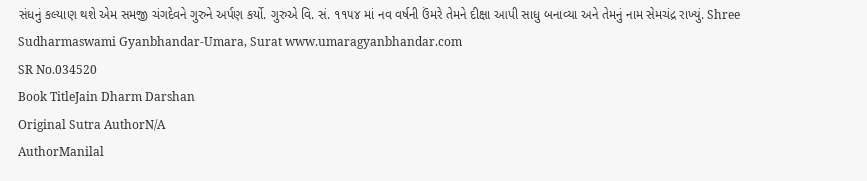સંધનું કલ્યાણ થશે એમ સમજી ચંગદેવને ગુરુને અર્પણ કર્યો. ગુરુએ વિ. સં. ૧૧૫૪ માં નવ વર્ષની ઉંમરે તેમને દીક્ષા આપી સાધુ બનાવ્યા અને તેમનું નામ સેમચંદ્ર રાખ્યું. Shree Sudharmaswami Gyanbhandar-Umara, Surat www.umaragyanbhandar.com
SR No.034520
Book TitleJain Dharm Darshan
Original Sutra AuthorN/A
AuthorManilal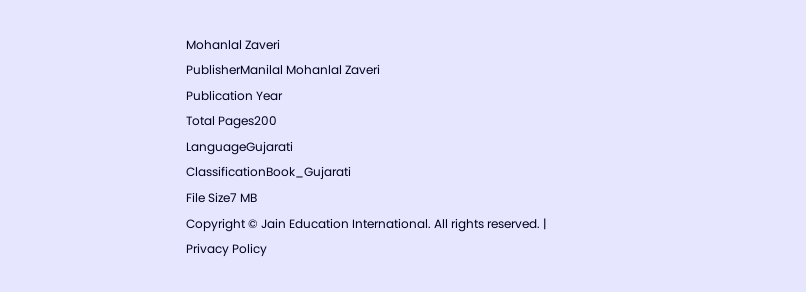Mohanlal Zaveri
PublisherManilal Mohanlal Zaveri
Publication Year
Total Pages200
LanguageGujarati
ClassificationBook_Gujarati
File Size7 MB
Copyright © Jain Education International. All rights reserved. | Privacy Policy